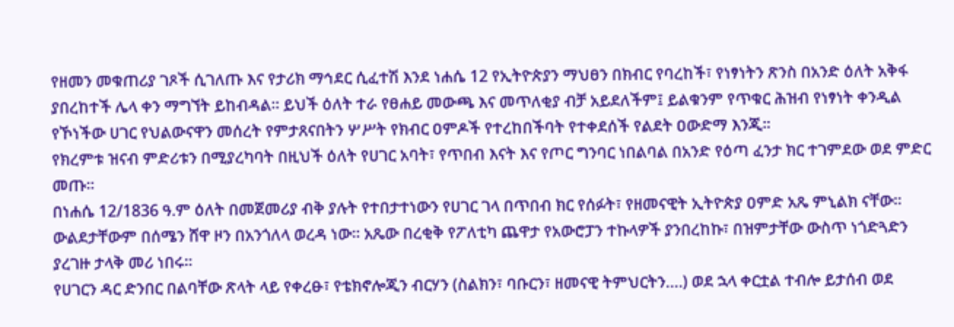የዘመን መቁጠሪያ ገጾች ሲገለጡ እና የታሪክ ማኅደር ሲፈተሽ እንደ ነሐሴ 12 የኢትዮጵያን ማህፀን በክብር የባረከች፣ የነፃነትን ጽንስ በአንድ ዕለት አቅፋ ያበረከተች ሌላ ቀን ማግኘት ይከብዳል። ይህች ዕለት ተራ የፀሐይ መውጫ እና መጥለቂያ ብቻ አይደለችም፤ ይልቁንም የጥቁር ሕዝብ የነፃነት ቀንዲል የኾነችው ሀገር የህልውናዋን መሰረት የምታጸናበትን ሦሥት የክብር ዐምዶች የተረከበችባት የተቀደሰች የልደት ዐውድማ እንጂ።
የክረምቱ ዝናብ ምድሪቱን በሚያረካባት በዚህች ዕለት የሀገር አባት፣ የጥበብ እናት እና የጦር ግንባር ነበልባል በአንድ የዕጣ ፈንታ ክር ተገምደው ወደ ምድር መጡ።
በነሐሴ 12/1836 ዓ.ም ዕለት በመጀመሪያ ብቅ ያሉት የተበታተነውን የሀገር ገላ በጥበብ ክር የሰፉት፣ የዘመናዊት ኢትዮጵያ ዐምድ አጼ ምኒልክ ናቸው። ውልደታቸውም በሰሜን ሸዋ ዞን በአንጎለላ ወረዳ ነው። አጼው በረቂቅ የፖለቲካ ጨዋታ የአውሮፓን ተኩላዎች ያንበረከኩ፣ በዝምታቸው ውስጥ ነጎድጓድን ያረገዙ ታላቅ መሪ ነበሩ።
የሀገርን ዳር ድንበር በልባቸው ጽላት ላይ የቀረፁ፣ የቴክኖሎጂን ብርሃን (ስልክን፣ ባቡርን፣ ዘመናዊ ትምህርትን….) ወደ ኋላ ቀርቷል ተብሎ ይታሰብ ወደ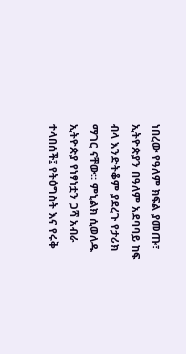ነበረው የዓለም ክፍል ያመጡ፣ ኢትዮጵያን በዓለም አደባባይ ከፍ ብላ እንድትቆም ያደረጉ የታሪክ ማገር ናቸው። ምኒልክ ሲወለዱ ኢትዮጵያ የነፃነቷን ጋሻ አብራ ተላበሰች፤ የትዕግስት እና የሩቅ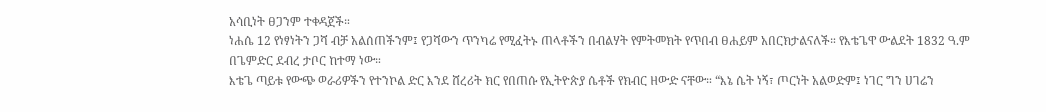አሳቢነት ፀጋንም ተቀዳጀች።
ነሐሴ 12 የነፃነትን ጋሻ ብቻ አልሰጠችንም፤ የጋሻውን ጥንካሬ የሚፈትኑ ጠላቶችን በብልሃት የምትመክት የጥበብ ፀሐይም አበርክታልናለች። የእቴጌዋ ውልደት 1832 ዓ.ም በጌምድር ደብረ ታቦር ከተማ ነው።
እቴጌ ጣይቱ የውጭ ወራሪዎችን የተንኮል ድር እንደ ሸረሪት ክር የበጠሱ የኢትዮጵያ ሴቶች የክብር ዘውድ ናቸው። “እኔ ሴት ነኝ፣ ጦርነት አልወድም፤ ነገር ግን ሀገሬን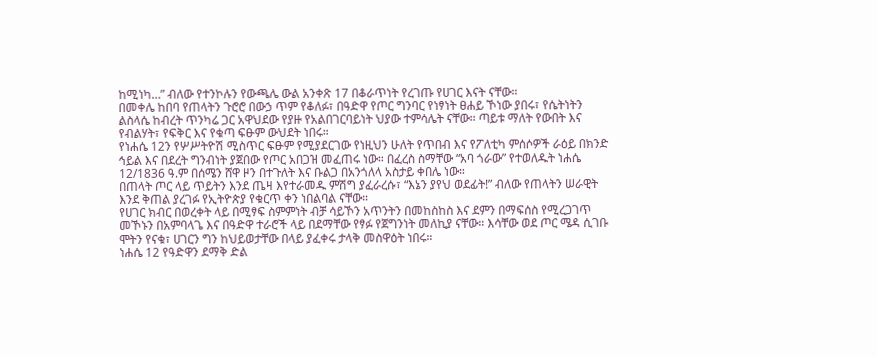ከሚነካ…” ብለው የተንኮሉን የውጫሌ ውል አንቀጽ 17 በቆራጥነት የረገጡ የሀገር እናት ናቸው።
በመቀሌ ከበባ የጠላትን ጉሮሮ በውኃ ጥም የቆለፉ፣ በዓድዋ የጦር ግንባር የነፃነት ፀሐይ ኾነው ያበሩ፣ የሴትነትን ልስላሴ ከብረት ጥንካሬ ጋር አዋህደው የያዙ የአልበገርባይነት ህያው ተምሳሌት ናቸው። ጣይቱ ማለት የውበት እና የብልሃት፣ የፍቅር እና የቁጣ ፍፁም ውህደት ነበሩ።
የነሐሴ 12ን የሦሥትዮሽ ሚስጥር ፍፁም የሚያደርገው የነዚህን ሁለት የጥበብ እና የፖለቲካ ምሰሶዎች ራዕይ በክንድ ኅይል እና በደረት ግንብነት ያጀበው የጦር አበጋዝ መፈጠሩ ነው። በፈረስ ስማቸው “አባ ጎራው” የተወለዱት ነሐሴ 12/1836 ዓ.ም በሰሜን ሸዋ ዞን በተጉለት እና ቡልጋ በአንጎለላ አስታይ ቀበሌ ነው።
በጠላት ጦር ላይ ጥይትን እንደ ጤዛ እየተራመዱ ምሽግ ያፈራረሱ፣ “እኔን ያየህ ወደፊት!” ብለው የጠላትን ሠራዊት እንደ ቅጠል ያረገፉ የኢትዮጵያ የቁርጥ ቀን ነበልባል ናቸው።
የሀገር ክብር በወረቀት ላይ በሚፃፍ ስምምነት ብቻ ሳይኾን አጥንትን በመከስከስ እና ደምን በማፍሰስ የሚረጋገጥ መኾኑን በአምባላጌ እና በዓድዋ ተራሮች ላይ በደማቸው የፃፉ የጀግንነት መለኪያ ናቸው። እሳቸው ወደ ጦር ሜዳ ሲገቡ ሞትን የናቁ፣ ሀገርን ግን ከህይወታቸው በላይ ያፈቀሩ ታላቅ መስዋዕት ነበሩ።
ነሐሴ 12 የዓድዋን ደማቅ ድል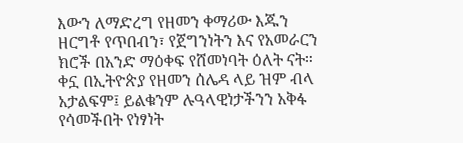እውን ለማድረግ የዘመን ቀማሪው እጁን ዘርግቶ የጥበብን፣ የጀግንነትን እና የአመራርን ክሮች በአንድ ማዕቀፍ የሸመነባት ዕለት ናት።
ቀኗ በኢትዮጵያ የዘመን ሰሌዳ ላይ ዝም ብላ አታልፍም፤ ይልቁንም ሉዓላዊነታችንን አቅፋ የሳመችበት የነፃነት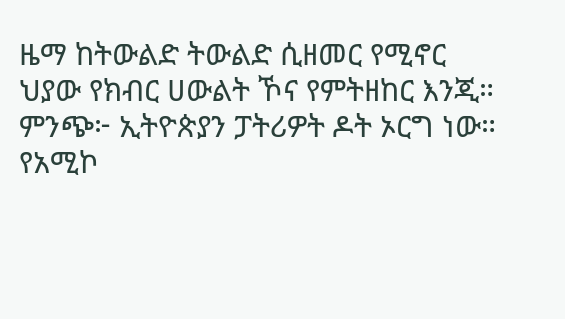ዜማ ከትውልድ ትውልድ ሲዘመር የሚኖር ህያው የክብር ሀውልት ኾና የምትዘከር እንጂ።
ምንጭ፦ ኢትዮጵያን ፓትሪዎት ዶት ኦርግ ነው።
የአሚኮ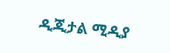ዲጂታል ሚዲያ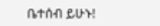ቤተሰብ ይሁኑ!